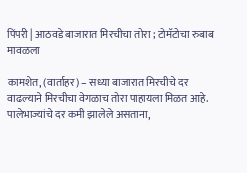पिंपरी | आठवडे बाजारात मिरचीचा तोरा ; टोमॅटोचा रुबाब मावळला

कामशेत, (वार्ताहर) – सध्या बाजारात मिरचीचे दर वाढल्याने मिरचीचा वेगळाच तोरा पाहायला मिळत आहे. पालेभाज्यांचे दर कमी झालेले असताना,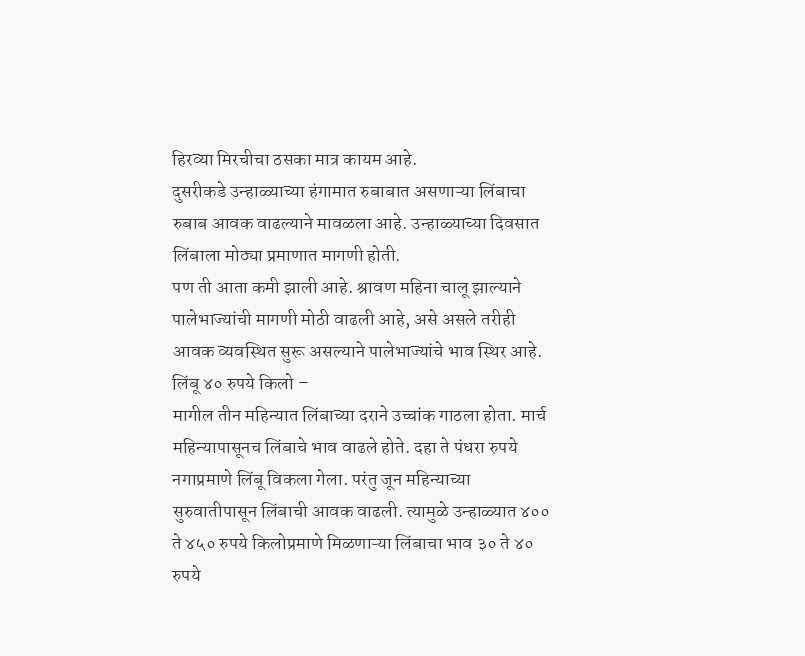हिरव्या मिरचीचा ठसका मात्र कायम आहे.
दुसरीकडे उन्हाळ्याच्या हंगामात रुबाबात असणाऱ्या लिंबाचा रुबाब आवक वाढल्याने मावळला आहे. उन्हाळ्याच्या दिवसात लिंबाला मोठ्या प्रमाणात मागणी होती.
पण ती आता कमी झाली आहे. श्रावण महिना चालू झाल्याने पालेभाज्यांची मागणी मोठी वाढली आहे, असे असले तरीही आवक व्यवस्थित सुरू असल्याने पालेभाज्यांचे भाव स्थिर आहे.
लिंबू ४० रुपये किलो –
मागील तीन महिन्यात लिंबाच्या दराने उच्चांक गाठला होता. मार्च महिन्यापासूनच लिंबाचे भाव वाढले होते. दहा ते पंधरा रुपये नगाप्रमाणे लिंबू विकला गेला. परंतु जून महिन्याच्या सुरुवातीपासून लिंबाची आवक वाढली. त्यामुळे उन्हाळ्यात ४०० ते ४५० रुपये किलोप्रमाणे मिळणाऱ्या लिंबाचा भाव ३० ते ४० रुपये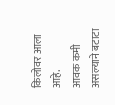किलोवर आला आहे.
आवक कमी असल्याने बटाटा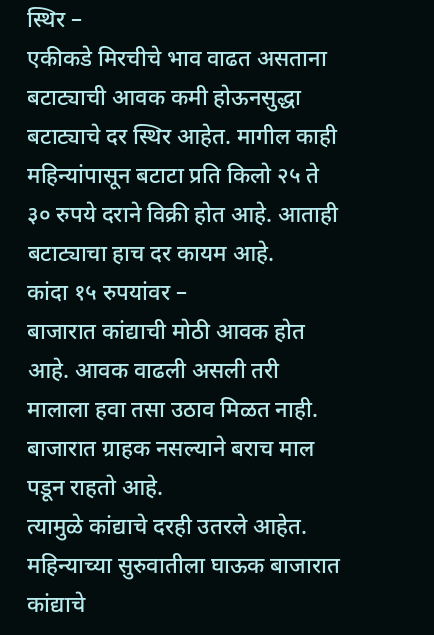स्थिर –
एकीकडे मिरचीचे भाव वाढत असताना बटाट्याची आवक कमी होऊनसुद्धा बटाट्याचे दर स्थिर आहेत. मागील काही महिन्यांपासून बटाटा प्रति किलो २५ ते ३० रुपये दराने विक्री होत आहे. आताही बटाट्याचा हाच दर कायम आहे.
कांदा १५ रुपयांवर –
बाजारात कांद्याची मोठी आवक होत आहे. आवक वाढली असली तरी मालाला हवा तसा उठाव मिळत नाही. बाजारात ग्राहक नसल्याने बराच माल पडून राहतो आहे.
त्यामुळे कांद्याचे दरही उतरले आहेत. महिन्याच्या सुरुवातीला घाऊक बाजारात कांद्याचे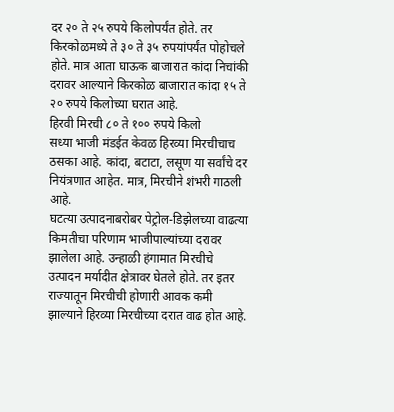दर २० ते २५ रुपये किलोपर्यंत होते. तर किरकोळमध्ये ते ३० ते ३५ रुपयांपर्यंत पोहोचले होते. मात्र आता घाऊक बाजारात कांदा निचांकी दरावर आल्याने किरकोळ बाजारात कांदा १५ ते २० रुपये किलोच्या घरात आहे.
हिरवी मिरची ८० ते १०० रुपये किलो
सध्या भाजी मंडईत केवळ हिरव्या मिरचीचाच ठसका आहे. कांदा, बटाटा, लसूण या सर्वांचे दर नियंत्रणात आहेत. मात्र, मिरचीने शंभरी गाठली आहे.
घटत्या उत्पादनाबरोबर पेट्रोल-डिझेलच्या वाढत्या किमतीचा परिणाम भाजीपाल्यांच्या दरावर झालेला आहे. उन्हाळी हंगामात मिरचीचे उत्पादन मर्यादीत क्षेत्रावर घेतले होते. तर इतर राज्यातून मिरचीची होणारी आवक कमी झाल्याने हिरव्या मिरचीच्या दरात वाढ होत आहे.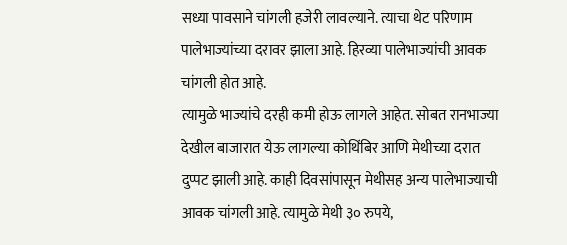सध्या पावसाने चांगली हजेरी लावल्याने. त्याचा थेट परिणाम पालेभाज्यांच्या दरावर झाला आहे. हिरव्या पालेभाज्यांची आवक चांगली होत आहे.
त्यामुळे भाज्यांचे दरही कमी होऊ लागले आहेत. सोबत रानभाज्या देखील बाजारात येऊ लागल्या कोथिंबिर आणि मेथीच्या दरात दुप्पट झाली आहे. काही दिवसांपासून मेथीसह अन्य पालेभाज्याची आवक चांगली आहे. त्यामुळे मेथी ३० रुपये,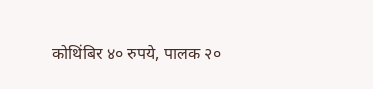कोथिंबिर ४० रुपये, पालक २०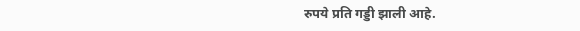रुपये प्रति गड्डी झाली आहे.